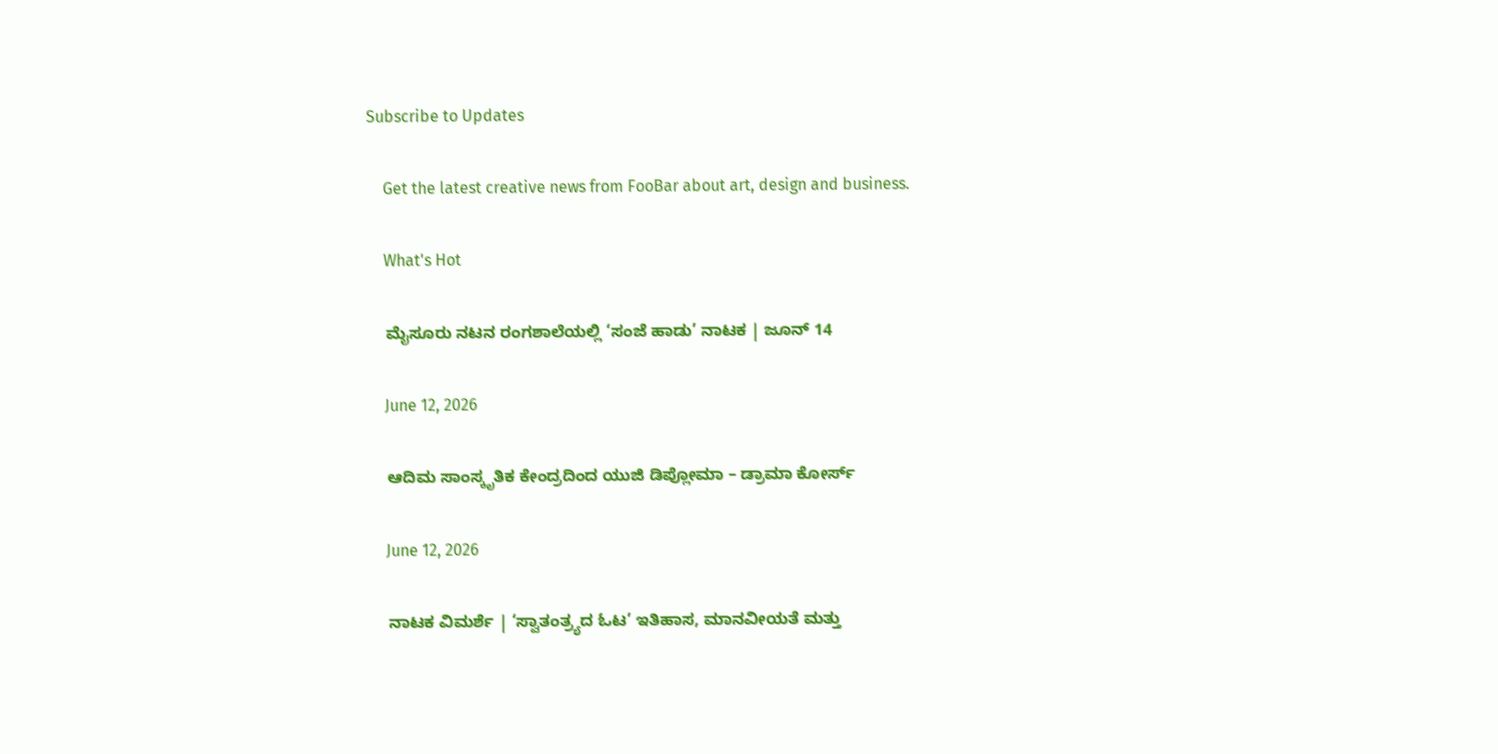Subscribe to Updates

    Get the latest creative news from FooBar about art, design and business.

    What's Hot

    ಮೈಸೂರು ನಟನ ರಂಗಶಾಲೆಯಲ್ಲಿ ‘ಸಂಜೆ ಹಾಡು’ ನಾಟಕ | ಜೂನ್ 14

    June 12, 2026

    ಆದಿಮ ಸಾಂಸ್ಕೃತಿಕ ಕೇಂದ್ರದಿಂದ ಯುಜಿ ಡಿಪ್ಲೋಮಾ – ಡ್ರಾಮಾ ಕೋರ್ಸ್

    June 12, 2026

    ನಾಟಕ ವಿಮರ್ಶೆ | ‘ಸ್ವಾತಂತ್ರ್ಯದ ಓಟ’ ಇತಿಹಾಸ, ಮಾನವೀಯತೆ ಮತ್ತು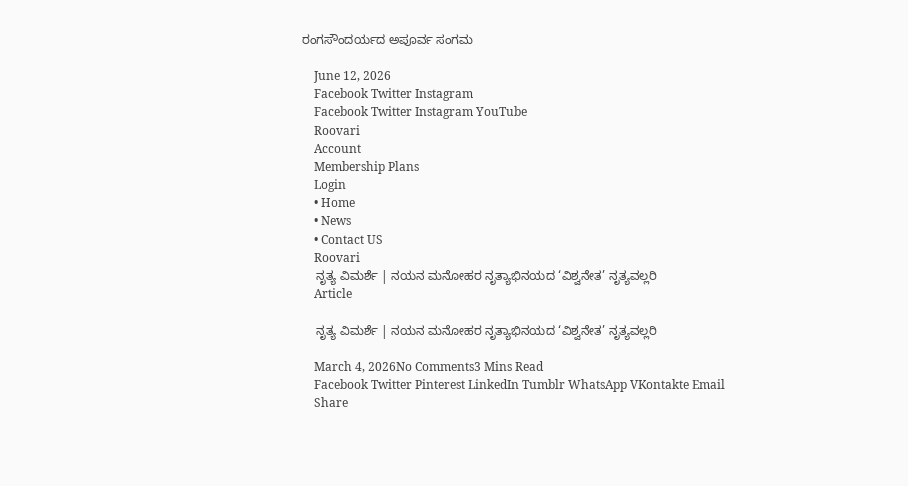ರಂಗಸೌಂದರ್ಯದ ಅಪೂರ್ವ ಸಂಗಮ

    June 12, 2026
    Facebook Twitter Instagram
    Facebook Twitter Instagram YouTube
    Roovari
    Account
    Membership Plans
    Login
    • Home
    • News
    • Contact US
    Roovari
    ನೃತ್ಯ ವಿಮರ್ಶೆ | ನಯನ ಮನೋಹರ ನೃತ್ಯಾಭಿನಯದ ‘ವಿಶ್ವನೇತ’ ನೃತ್ಯವಲ್ಲರಿ
    Article

    ನೃತ್ಯ ವಿಮರ್ಶೆ | ನಯನ ಮನೋಹರ ನೃತ್ಯಾಭಿನಯದ ‘ವಿಶ್ವನೇತ’ ನೃತ್ಯವಲ್ಲರಿ

    March 4, 2026No Comments3 Mins Read
    Facebook Twitter Pinterest LinkedIn Tumblr WhatsApp VKontakte Email
    Share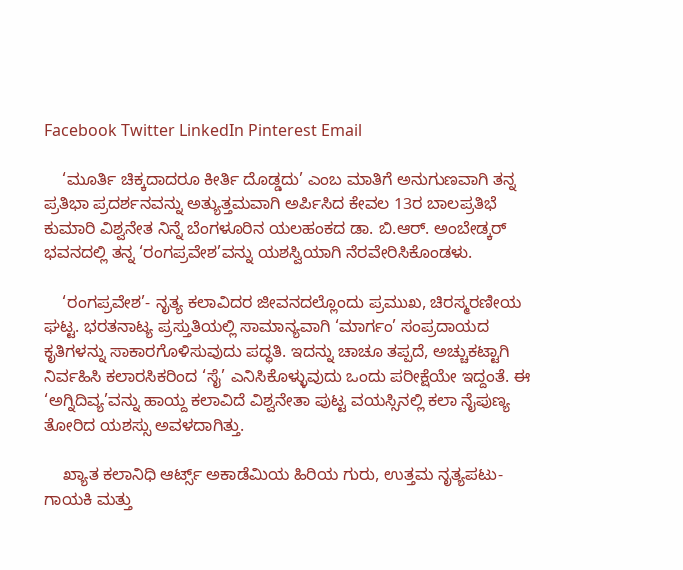Facebook Twitter LinkedIn Pinterest Email

    ‘ಮೂರ್ತಿ ಚಿಕ್ಕದಾದರೂ ಕೀರ್ತಿ ದೊಡ್ಡದು’ ಎಂಬ ಮಾತಿಗೆ ಅನುಗುಣವಾಗಿ ತನ್ನ ಪ್ರತಿಭಾ ಪ್ರದರ್ಶನವನ್ನು ಅತ್ಯುತ್ತಮವಾಗಿ ಅರ್ಪಿಸಿದ ಕೇವಲ 13ರ ಬಾಲಪ್ರತಿಭೆ ಕುಮಾರಿ ವಿಶ್ವನೇತ ನಿನ್ನೆ ಬೆಂಗಳೂರಿನ ಯಲಹಂಕದ ಡಾ. ಬಿ.ಆರ್. ಅಂಬೇಡ್ಕರ್ ಭವನದಲ್ಲಿ ತನ್ನ ‘ರಂಗಪ್ರವೇಶ’ವನ್ನು ಯಶಸ್ವಿಯಾಗಿ ನೆರವೇರಿಸಿಕೊಂಡಳು.

    ‘ರಂಗಪ್ರವೇಶ’- ನೃತ್ಯ ಕಲಾವಿದರ ಜೀವನದಲ್ಲೊಂದು ಪ್ರಮುಖ, ಚಿರಸ್ಮರಣೀಯ ಘಟ್ಟ. ಭರತನಾಟ್ಯ ಪ್ರಸ್ತುತಿಯಲ್ಲಿ ಸಾಮಾನ್ಯವಾಗಿ ‘ಮಾರ್ಗಂ’ ಸಂಪ್ರದಾಯದ ಕೃತಿಗಳನ್ನು ಸಾಕಾರಗೊಳಿಸುವುದು ಪದ್ಧತಿ. ಇದನ್ನು ಚಾಚೂ ತಪ್ಪದೆ, ಅಚ್ಚುಕಟ್ಟಾಗಿ ನಿರ್ವಹಿಸಿ ಕಲಾರಸಿಕರಿಂದ ‘ಸೈ’ ಎನಿಸಿಕೊಳ್ಳುವುದು ಒಂದು ಪರೀಕ್ಷೆಯೇ ಇದ್ದಂತೆ. ಈ ‘ಅಗ್ನಿದಿವ್ಯ’ವನ್ನು ಹಾಯ್ದ ಕಲಾವಿದೆ ವಿಶ್ವನೇತಾ ಪುಟ್ಟ ವಯಸ್ಸಿನಲ್ಲಿ ಕಲಾ ನೈಪುಣ್ಯ ತೋರಿದ ಯಶಸ್ಸು ಅವಳದಾಗಿತ್ತು.

    ಖ್ಯಾತ ಕಲಾನಿಧಿ ಆರ್ಟ್ಸ್ ಅಕಾಡೆಮಿಯ ಹಿರಿಯ ಗುರು, ಉತ್ತಮ ನೃತ್ಯಪಟು- ಗಾಯಕಿ ಮತ್ತು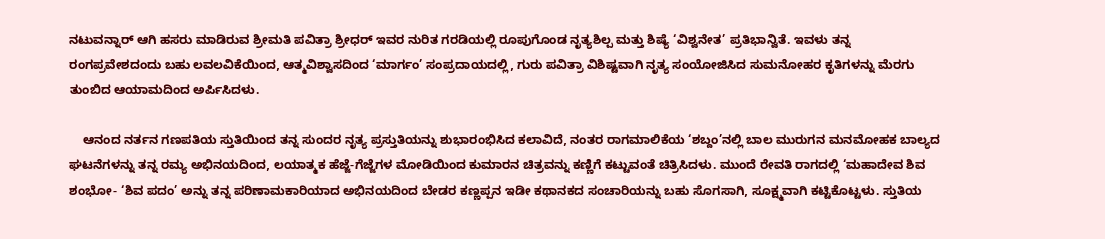ನಟುವನ್ನಾರ್ ಆಗಿ ಹಸರು ಮಾಡಿರುವ ಶ್ರೀಮತಿ ಪವಿತ್ರಾ ಶ್ರೀಧರ್ ಇವರ ನುರಿತ ಗರಡಿಯಲ್ಲಿ ರೂಪುಗೊಂಡ ನೃತ್ಯಶಿಲ್ಪ ಮತ್ತು ಶಿಷ್ಯೆ ‘ವಿಶ್ವನೇತ’ ಪ್ರತಿಭಾನ್ವಿತೆ. ಇವಳು ತನ್ನ ರಂಗಪ್ರವೇಶದಂದು ಬಹು ಲವಲವಿಕೆಯಿಂದ, ಆತ್ಮವಿಶ್ವಾಸದಿಂದ ‘ಮಾರ್ಗಂ’ ಸಂಪ್ರದಾಯದಲ್ಲಿ, ಗುರು ಪವಿತ್ರಾ ವಿಶಿಷ್ಟವಾಗಿ ನೃತ್ಯ ಸಂಯೋಜಿಸಿದ ಸುಮನೋಹರ ಕೃತಿಗಳನ್ನು ಮೆರಗು ತುಂಬಿದ ಆಯಾಮದಿಂದ ಅರ್ಪಿಸಿದಳು.

    ಆನಂದ ನರ್ತನ ಗಣಪತಿಯ ಸ್ತುತಿಯಿಂದ ತನ್ನ ಸುಂದರ ನೃತ್ಯ ಪ್ರಸ್ತುತಿಯನ್ನು ಶುಭಾರಂಭಿಸಿದ ಕಲಾವಿದೆ, ನಂತರ ರಾಗಮಾಲಿಕೆಯ ‘ಶಬ್ದಂ’ನಲ್ಲಿ ಬಾಲ ಮುರುಗನ ಮನಮೋಹಕ ಬಾಲ್ಯದ ಘಟನೆಗಳನ್ನು ತನ್ನ ರಮ್ಯ ಅಭಿನಯದಿಂದ, ಲಯಾತ್ಮಕ ಹೆಜ್ಜೆ-ಗೆಜ್ಜೆಗಳ ಮೋಡಿಯಿಂದ ಕುಮಾರನ ಚಿತ್ರವನ್ನು ಕಣ್ಣಿಗೆ ಕಟ್ಟುವಂತೆ ಚಿತ್ರಿಸಿದಳು. ಮುಂದೆ ರೇವತಿ ರಾಗದಲ್ಲಿ ‘ಮಹಾದೇವ ಶಿವ ಶಂಭೋ- ‘ಶಿವ ಪದಂ’ ಅನ್ನು ತನ್ನ ಪರಿಣಾಮಕಾರಿಯಾದ ಅಭಿನಯದಿಂದ ಬೇಡರ ಕಣ್ಣಪ್ಪನ ಇಡೀ ಕಥಾನಕದ ಸಂಚಾರಿಯನ್ನು ಬಹು ಸೊಗಸಾಗಿ, ಸೂಕ್ಷ್ಮವಾಗಿ ಕಟ್ಟಿಕೊಟ್ಟಳು. ಸ್ತುತಿಯ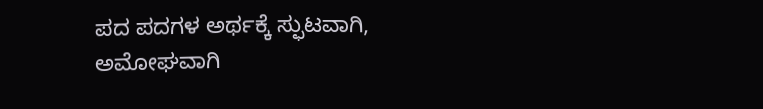ಪದ ಪದಗಳ ಅರ್ಥಕ್ಕೆ ಸ್ಫುಟವಾಗಿ, ಅಮೋಘವಾಗಿ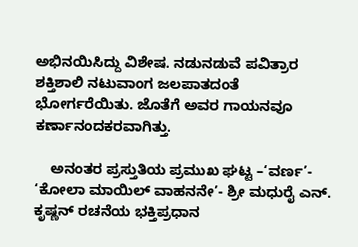ಅಭಿನಯಿಸಿದ್ದು ವಿಶೇಷ. ನಡುನಡುವೆ ಪವಿತ್ರಾರ ಶಕ್ತಿಶಾಲಿ ನಟುವಾಂಗ ಜಲಪಾತದಂತೆ ಭೋರ್ಗರೆಯಿತು. ಜೊತೆಗೆ ಅವರ ಗಾಯನವೂ ಕರ್ಣಾನಂದಕರವಾಗಿತ್ತು.

    ಅನಂತರ ಪ್ರಸ್ತುತಿಯ ಪ್ರಮುಖ ಘಟ್ಟ –‘ವರ್ಣ’- ‘ಕೋಲಾ ಮಾಯಿಲ್ ವಾಹನನೇ’- ಶ್ರೀ ಮಧುರೈ ಎನ್. ಕೃಷ್ಣನ್ ರಚನೆಯ ಭಕ್ತಿಪ್ರಧಾನ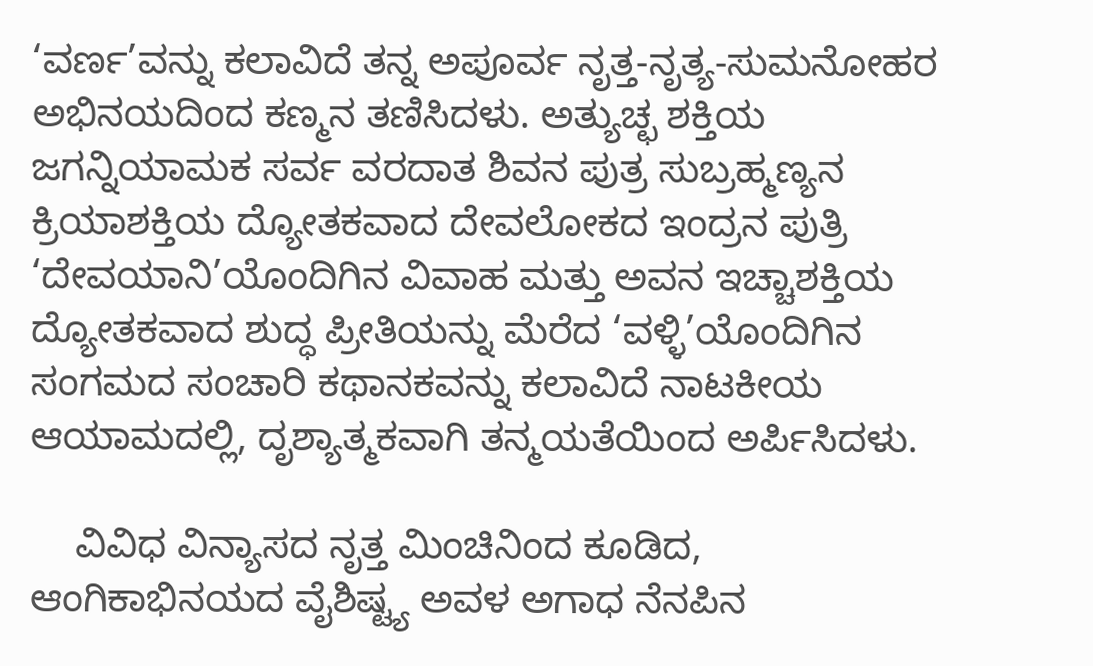‘ವರ್ಣ’ವನ್ನು ಕಲಾವಿದೆ ತನ್ನ ಅಪೂರ್ವ ನೃತ್ತ-ನೃತ್ಯ-ಸುಮನೋಹರ ಅಭಿನಯದಿಂದ ಕಣ್ಮನ ತಣಿಸಿದಳು. ಅತ್ಯುಚ್ಛ ಶಕ್ತಿಯ ಜಗನ್ನಿಯಾಮಕ ಸರ್ವ ವರದಾತ ಶಿವನ ಪುತ್ರ ಸುಬ್ರಹ್ಮಣ್ಯನ ಕ್ರಿಯಾಶಕ್ತಿಯ ದ್ಯೋತಕವಾದ ದೇವಲೋಕದ ಇಂದ್ರನ ಪುತ್ರಿ ‘ದೇವಯಾನಿ’ಯೊಂದಿಗಿನ ವಿವಾಹ ಮತ್ತು ಅವನ ಇಚ್ಚಾಶಕ್ತಿಯ ದ್ಯೋತಕವಾದ ಶುದ್ಧ ಪ್ರೀತಿಯನ್ನು ಮೆರೆದ ‘ವಳ್ಳಿ’ಯೊಂದಿಗಿನ ಸಂಗಮದ ಸಂಚಾರಿ ಕಥಾನಕವನ್ನು ಕಲಾವಿದೆ ನಾಟಕೀಯ ಆಯಾಮದಲ್ಲಿ, ದೃಶ್ಯಾತ್ಮಕವಾಗಿ ತನ್ಮಯತೆಯಿಂದ ಅರ್ಪಿಸಿದಳು.

    ವಿವಿಧ ವಿನ್ಯಾಸದ ನೃತ್ತ ಮಿಂಚಿನಿಂದ ಕೂಡಿದ, ಆಂಗಿಕಾಭಿನಯದ ವೈಶಿಷ್ಟ್ಯ ಅವಳ ಅಗಾಧ ನೆನಪಿನ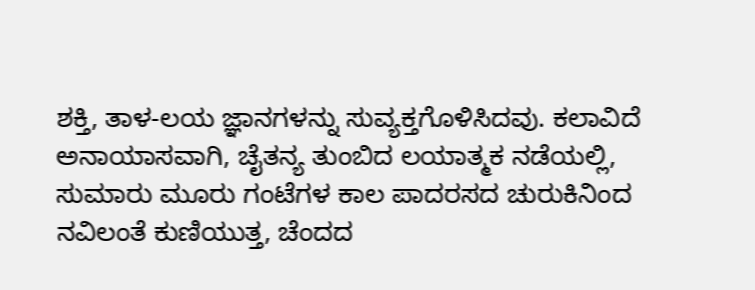ಶಕ್ತಿ, ತಾಳ-ಲಯ ಜ್ಞಾನಗಳನ್ನು ಸುವ್ಯಕ್ತಗೊಳಿಸಿದವು. ಕಲಾವಿದೆ ಅನಾಯಾಸವಾಗಿ, ಚೈತನ್ಯ ತುಂಬಿದ ಲಯಾತ್ಮಕ ನಡೆಯಲ್ಲಿ, ಸುಮಾರು ಮೂರು ಗಂಟೆಗಳ ಕಾಲ ಪಾದರಸದ ಚುರುಕಿನಿಂದ ನವಿಲಂತೆ ಕುಣಿಯುತ್ತ, ಚೆಂದದ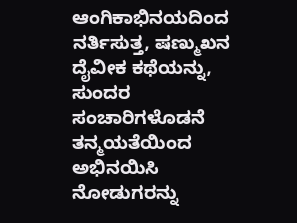ಆಂಗಿಕಾಭಿನಯದಿಂದ ನರ್ತಿಸುತ್ತ, ಷಣ್ಮುಖನ ದೈವೀಕ ಕಥೆಯನ್ನು, ಸುಂದರ ಸಂಚಾರಿಗಳೊಡನೆ ತನ್ಮಯತೆಯಿಂದ ಅಭಿನಯಿಸಿ ನೋಡುಗರನ್ನು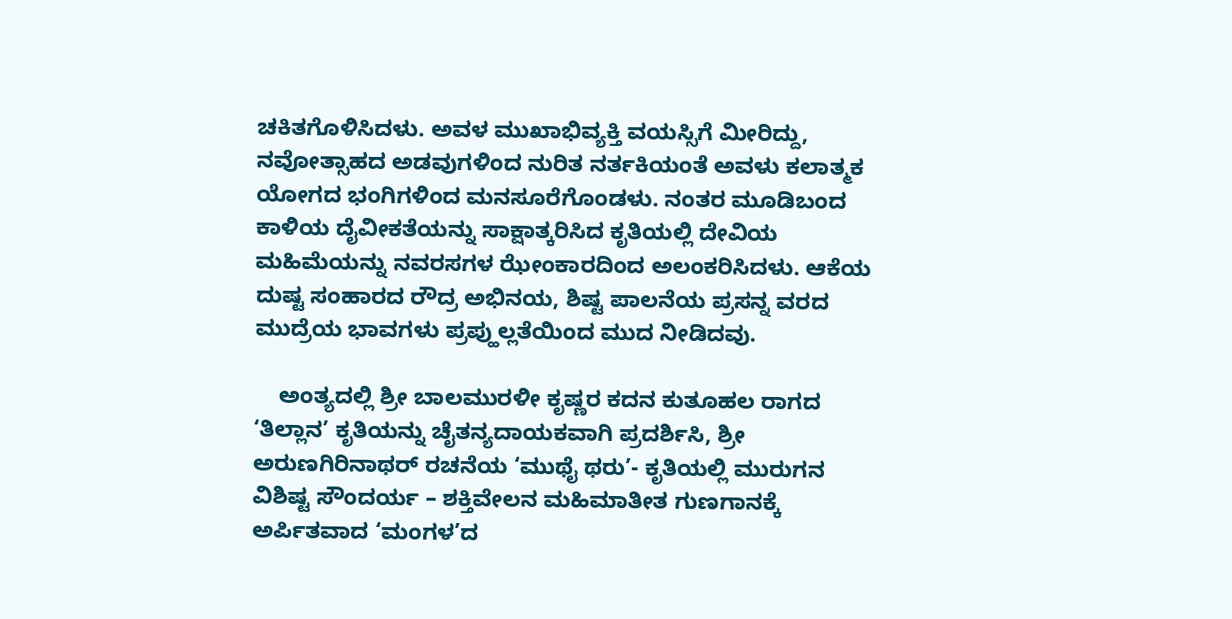ಚಕಿತಗೊಳಿಸಿದಳು. ಅವಳ ಮುಖಾಭಿವ್ಯಕ್ತಿ ವಯಸ್ಸಿಗೆ ಮೀರಿದ್ದು, ನವೋತ್ಸಾಹದ ಅಡವುಗಳಿಂದ ನುರಿತ ನರ್ತಕಿಯಂತೆ ಅವಳು ಕಲಾತ್ಮಕ ಯೋಗದ ಭಂಗಿಗಳಿಂದ ಮನಸೂರೆಗೊಂಡಳು. ನಂತರ ಮೂಡಿಬಂದ ಕಾಳಿಯ ದೈವೀಕತೆಯನ್ನು ಸಾಕ್ಷಾತ್ಕರಿಸಿದ ಕೃತಿಯಲ್ಲಿ ದೇವಿಯ ಮಹಿಮೆಯನ್ನು ನವರಸಗಳ ಝೇಂಕಾರದಿಂದ ಅಲಂಕರಿಸಿದಳು. ಆಕೆಯ ದುಷ್ಟ ಸಂಹಾರದ ರೌದ್ರ ಅಭಿನಯ, ಶಿಷ್ಟ ಪಾಲನೆಯ ಪ್ರಸನ್ನ ವರದ ಮುದ್ರೆಯ ಭಾವಗಳು ಪ್ರಪ್ಹುಲ್ಲತೆಯಿಂದ ಮುದ ನೀಡಿದವು.

    ಅಂತ್ಯದಲ್ಲಿ ಶ್ರೀ ಬಾಲಮುರಳೀ ಕೃಷ್ಣರ ಕದನ ಕುತೂಹಲ ರಾಗದ ‘ತಿಲ್ಲಾನ’ ಕೃತಿಯನ್ನು ಚೈತನ್ಯದಾಯಕವಾಗಿ ಪ್ರದರ್ಶಿಸಿ, ಶ್ರೀ ಅರುಣಗಿರಿನಾಥರ್ ರಚನೆಯ ‘ಮುಥೈ ಥರು’- ಕೃತಿಯಲ್ಲಿ ಮುರುಗನ ವಿಶಿಷ್ಟ ಸೌಂದರ್ಯ – ಶಕ್ತಿವೇಲನ ಮಹಿಮಾತೀತ ಗುಣಗಾನಕ್ಕೆ ಅರ್ಪಿತವಾದ ‘ಮಂಗಳ’ದ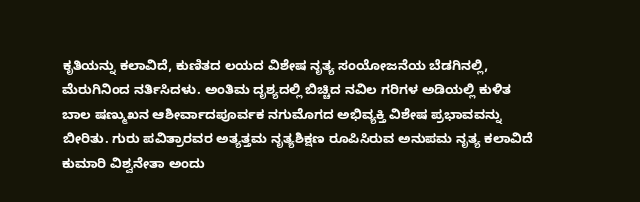ಕೃತಿಯನ್ನು ಕಲಾವಿದೆ, ಕುಣಿತದ ಲಯದ ವಿಶೇಷ ನೃತ್ಯ ಸಂಯೋಜನೆಯ ಬೆಡಗಿನಲ್ಲಿ, ಮೆರುಗಿನಿಂದ ನರ್ತಿಸಿದಳು. ಅಂತಿಮ ದೃಶ್ಯದಲ್ಲಿ ಬಿಚ್ಚಿದ ನವಿಲ ಗರಿಗಳ ಅಡಿಯಲ್ಲಿ ಕುಳಿತ ಬಾಲ ಷಣ್ಮುಖನ ಆಶೀರ್ವಾದಪೂರ್ವಕ ನಗುಮೊಗದ ಅಭಿವ್ಯಕ್ತಿ ವಿಶೇಷ ಪ್ರಭಾವವನ್ನು ಬೀರಿತು. ಗುರು ಪವಿತ್ರಾರವರ ಅತ್ಯತ್ತಮ ನೃತ್ಯಶಿಕ್ಷಣ ರೂಪಿಸಿರುವ ಅನುಪಮ ನೃತ್ಯ ಕಲಾವಿದೆ ಕುಮಾರಿ ವಿಶ್ವನೇತಾ ಅಂದು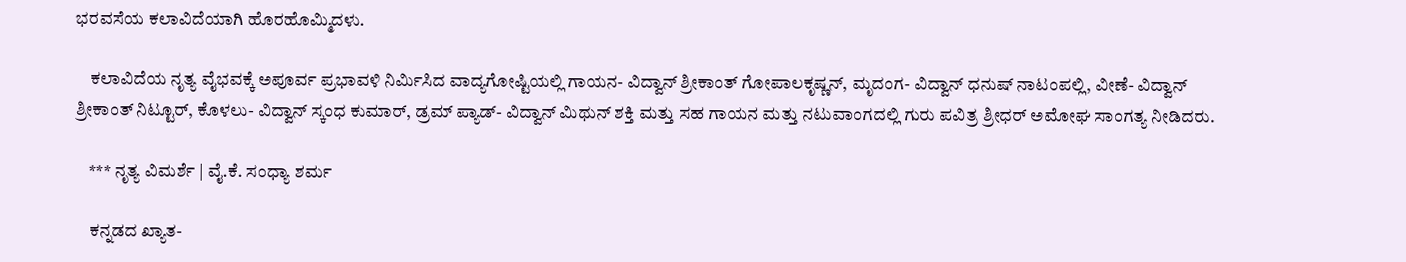ಭರವಸೆಯ ಕಲಾವಿದೆಯಾಗಿ ಹೊರಹೊಮ್ಮಿದಳು.

    ಕಲಾವಿದೆಯ ನೃತ್ಯ ವೈಭವಕ್ಕೆ ಅಪೂರ್ವ ಪ್ರಭಾವಳಿ ನಿರ್ಮಿಸಿದ ವಾದ್ಯಗೋಷ್ಟಿಯಲ್ಲಿ ಗಾಯನ- ವಿದ್ವಾನ್ ಶ್ರೀಕಾಂತ್ ಗೋಪಾಲಕೃಷ್ಣನ್, ಮೃದಂಗ- ವಿದ್ವಾನ್ ಧನುಷ್ ನಾಟಂಪಲ್ಲಿ, ವೀಣೆ- ವಿದ್ವಾನ್ ಶ್ರೀಕಾಂತ್ ನಿಟ್ಟೂರ್, ಕೊಳಲು- ವಿದ್ವಾನ್ ಸ್ಕಂಧ ಕುಮಾರ್, ಡ್ರಮ್ ಪ್ಯಾಡ್- ವಿದ್ವಾನ್ ಮಿಥುನ್ ಶಕ್ತಿ ಮತ್ತು ಸಹ ಗಾಯನ ಮತ್ತು ನಟುವಾಂಗದಲ್ಲಿ ಗುರು ಪವಿತ್ರ ಶ್ರೀಧರ್ ಅಮೋಘ ಸಾಂಗತ್ಯ ನೀಡಿದರು.

    *** ನೃತ್ಯ ವಿಮರ್ಶೆ | ವೈ.ಕೆ. ಸಂಧ್ಯಾ ಶರ್ಮ

    ಕನ್ನಡದ ಖ್ಯಾತ-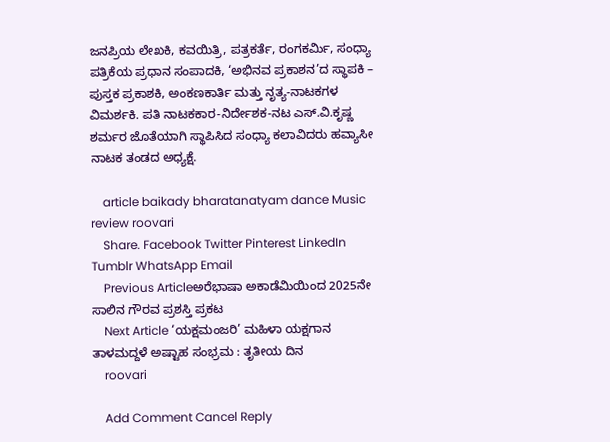ಜನಪ್ರಿಯ ಲೇಖಕಿ, ಕವಯಿತ್ರಿ, ಪತ್ರಕರ್ತೆ, ರಂಗಕರ್ಮಿ, ಸಂಧ್ಯಾ ಪತ್ರಿಕೆಯ ಪ್ರಧಾನ ಸಂಪಾದಕಿ, ‘ಅಭಿನವ ಪ್ರಕಾಶನ’ದ ಸ್ಥಾಪಕಿ – ಪುಸ್ತಕ ಪ್ರಕಾಶಕಿ, ಅಂಕಣಕಾರ್ತಿ ಮತ್ತು ನೃತ್ಯ-ನಾಟಕಗಳ ವಿಮರ್ಶಕಿ. ಪತಿ ನಾಟಕಕಾರ-ನಿರ್ದೇಶಕ-ನಟ ಎಸ್.ವಿ.ಕೃಷ್ಣ ಶರ್ಮರ ಜೊತೆಯಾಗಿ ಸ್ಥಾಪಿಸಿದ ಸಂಧ್ಯಾ ಕಲಾವಿದರು ಹವ್ಯಾಸೀ ನಾಟಕ ತಂಡದ ಅಧ್ಯಕ್ಷೆ.

    article baikady bharatanatyam dance Music review roovari
    Share. Facebook Twitter Pinterest LinkedIn Tumblr WhatsApp Email
    Previous Articleಅರೆಭಾಷಾ ಅಕಾಡೆಮಿಯಿಂದ 2025ನೇ ಸಾಲಿನ ಗೌರವ ಪ್ರಶಸ್ತಿ ಪ್ರಕಟ
    Next Article ‘ಯಕ್ಷಮಂಜರಿ’ ಮಹಿಳಾ ಯಕ್ಷಗಾನ ತಾಳಮದ್ದಳೆ ಅಷ್ಟಾಹ ಸಂಭ್ರಮ : ತೃತೀಯ ದಿನ
    roovari

    Add Comment Cancel Reply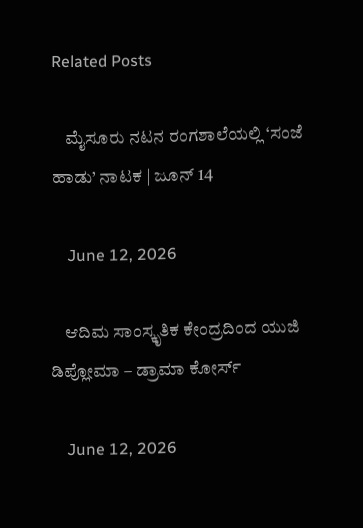Related Posts

    ಮೈಸೂರು ನಟನ ರಂಗಶಾಲೆಯಲ್ಲಿ ‘ಸಂಜೆ ಹಾಡು’ ನಾಟಕ | ಜೂನ್ 14

    June 12, 2026

    ಆದಿಮ ಸಾಂಸ್ಕೃತಿಕ ಕೇಂದ್ರದಿಂದ ಯುಜಿ ಡಿಪ್ಲೋಮಾ – ಡ್ರಾಮಾ ಕೋರ್ಸ್

    June 12, 2026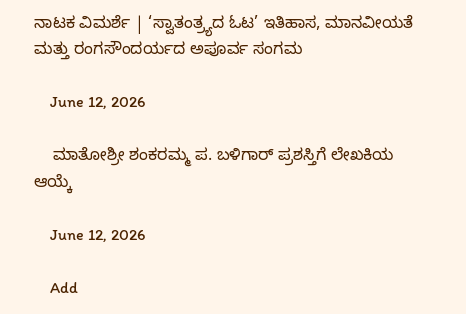ನಾಟಕ ವಿಮರ್ಶೆ | ‘ಸ್ವಾತಂತ್ರ್ಯದ ಓಟ’ ಇತಿಹಾಸ, ಮಾನವೀಯತೆ ಮತ್ತು ರಂಗಸೌಂದರ್ಯದ ಅಪೂರ್ವ ಸಂಗಮ

    June 12, 2026

    ಮಾತೋಶ್ರೀ ಶಂಕರಮ್ಮ ಪ. ಬಳಿಗಾರ್ ಪ್ರಶಸ್ತಿಗೆ ಲೇಖಕಿಯ ಆಯ್ಕೆ

    June 12, 2026

    Add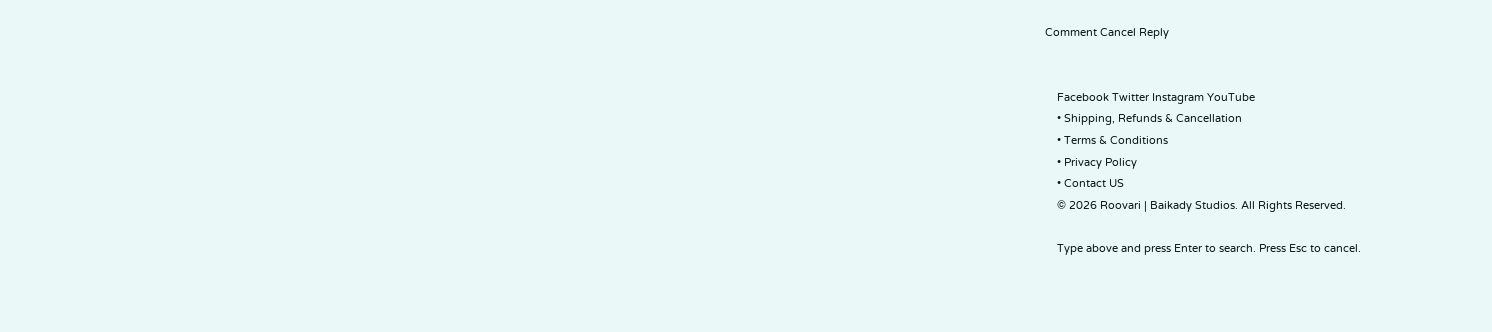Comment Cancel Reply


    Facebook Twitter Instagram YouTube
    • Shipping, Refunds & Cancellation
    • Terms & Conditions
    • Privacy Policy
    • Contact US
    © 2026 Roovari | Baikady Studios. All Rights Reserved.

    Type above and press Enter to search. Press Esc to cancel.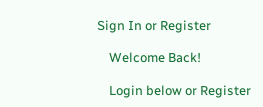Sign In or Register

    Welcome Back!

    Login below or Register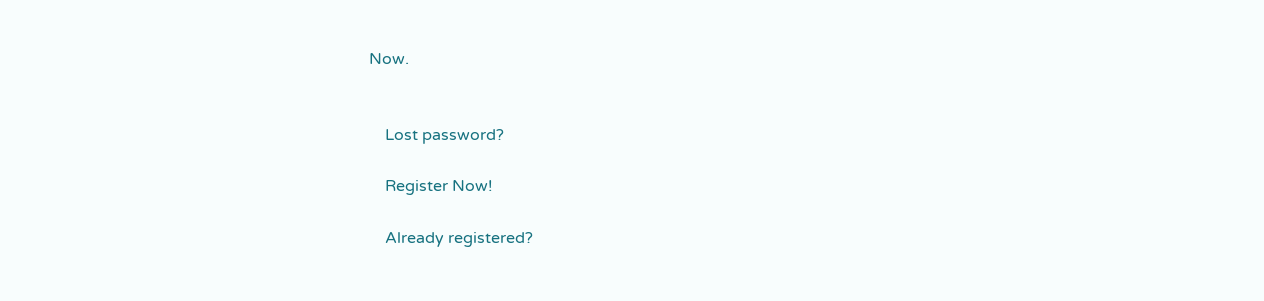Now.


    Lost password?

    Register Now!

    Already registered?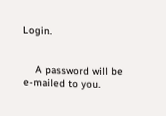Login.


    A password will be e-mailed to you.